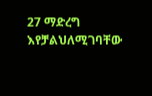27 ማድረግ እየቻልህለሚገባቸው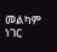መልካም ነገር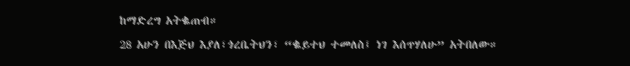ከማድረግ አትቈጠብ።
28 አሁን በእጅህ እያለ፣ጎረቤትህን፣ “ቈይተህ ተመለስ፤ ነገ እሰጥሃለሁ” አትበለው።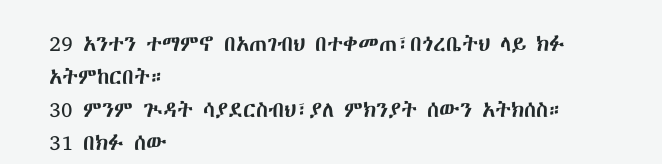29 አንተን ተማምኖ በአጠገብህ በተቀመጠ፣በጎረቤትህ ላይ ክፉ አትምከርበት።
30 ምንም ጒዳት ሳያደርስብህ፣ያለ ምክንያት ሰውን አትክሰስ።
31 በክፉ ሰው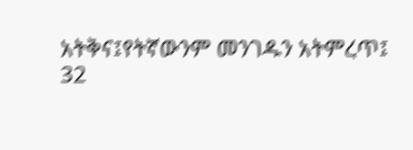አትቅና፤የትኛውንም መንገዱን አትምረጥ፤
32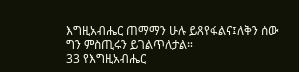እግዚአብሔር ጠማማን ሁሉ ይጸየፋልና፤ለቅን ሰው ግን ምስጢሩን ይገልጥለታል።
33 የእግዚአብሔር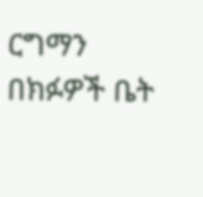ርግማን በክፉዎች ቤት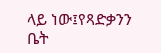ላይ ነው፤የጻድቃንን ቤት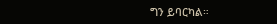ግን ይባርካል።